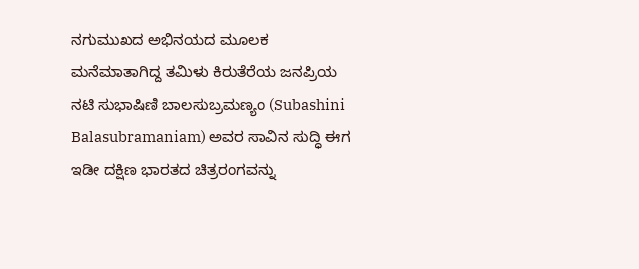ನಗುಮುಖದ ಅಭಿನಯದ ಮೂಲಕ ಮನೆಮಾತಾಗಿದ್ದ ತಮಿಳು ಕಿರುತೆರೆಯ ಜನಪ್ರಿಯ ನಟಿ ಸುಭಾಷಿಣಿ ಬಾಲಸುಬ್ರಮಣ್ಯಂ (Subashini Balasubramaniam) ಅವರ ಸಾವಿನ ಸುದ್ಧಿ ಈಗ ಇಡೀ ದಕ್ಷಿಣ ಭಾರತದ ಚಿತ್ರರಂಗವನ್ನು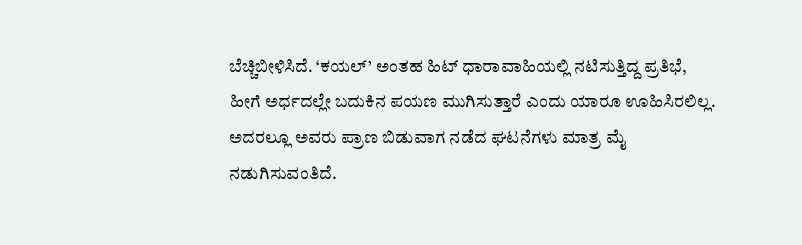ಬೆಚ್ಚಿಬೀಳಿಸಿದೆ. ‘ಕಯಲ್’ ಅಂತಹ ಹಿಟ್ ಧಾರಾವಾಹಿಯಲ್ಲಿ ನಟಿಸುತ್ತಿದ್ದ ಪ್ರತಿಭೆ, ಹೀಗೆ ಅರ್ಧದಲ್ಲೇ ಬದುಕಿನ ಪಯಣ ಮುಗಿಸುತ್ತಾರೆ ಎಂದು ಯಾರೂ ಊಹಿಸಿರಲಿಲ್ಲ. ಅದರಲ್ಲೂ ಅವರು ಪ್ರಾಣ ಬಿಡುವಾಗ ನಡೆದ ಘಟನೆಗಳು ಮಾತ್ರ ಮೈ ನಡುಗಿಸುವಂತಿದೆ.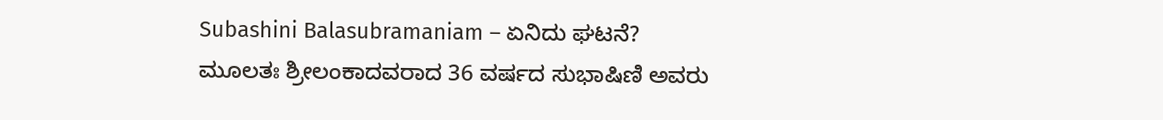Subashini Balasubramaniam – ಏನಿದು ಘಟನೆ?
ಮೂಲತಃ ಶ್ರೀಲಂಕಾದವರಾದ 36 ವರ್ಷದ ಸುಭಾಷಿಣಿ ಅವರು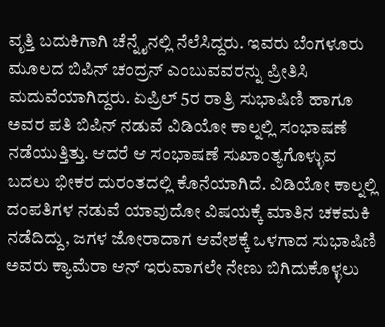ವೃತ್ತಿ ಬದುಕಿಗಾಗಿ ಚೆನ್ನೈನಲ್ಲಿ ನೆಲೆಸಿದ್ದರು. ಇವರು ಬೆಂಗಳೂರು ಮೂಲದ ಬಿಪಿನ್ ಚಂದ್ರನ್ ಎಂಬುವವರನ್ನು ಪ್ರೀತಿಸಿ ಮದುವೆಯಾಗಿದ್ದರು. ಏಪ್ರಿಲ್ 5ರ ರಾತ್ರಿ ಸುಭಾಷಿಣಿ ಹಾಗೂ ಅವರ ಪತಿ ಬಿಪಿನ್ ನಡುವೆ ವಿಡಿಯೋ ಕಾಲ್ನಲ್ಲಿ ಸಂಭಾಷಣೆ ನಡೆಯುತ್ತಿತ್ತು. ಆದರೆ ಆ ಸಂಭಾಷಣೆ ಸುಖಾಂತ್ಯಗೊಳ್ಳುವ ಬದಲು ಭೀಕರ ದುರಂತದಲ್ಲಿ ಕೊನೆಯಾಗಿದೆ. ವಿಡಿಯೋ ಕಾಲ್ನಲ್ಲಿ ದಂಪತಿಗಳ ನಡುವೆ ಯಾವುದೋ ವಿಷಯಕ್ಕೆ ಮಾತಿನ ಚಕಮಕಿ ನಡೆದಿದ್ದು, ಜಗಳ ಜೋರಾದಾಗ ಆವೇಶಕ್ಕೆ ಒಳಗಾದ ಸುಭಾಷಿಣಿ ಅವರು ಕ್ಯಾಮೆರಾ ಆನ್ ಇರುವಾಗಲೇ ನೇಣು ಬಿಗಿದುಕೊಳ್ಳಲು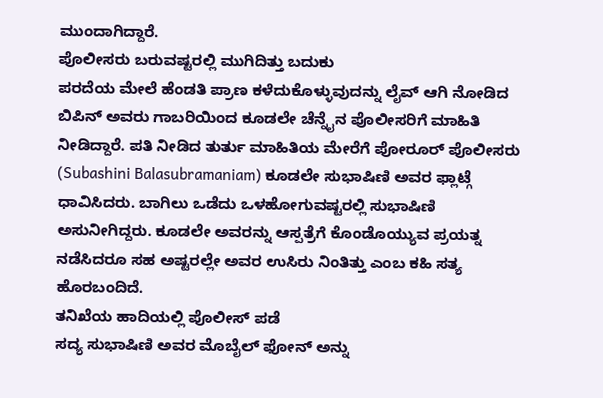ಮುಂದಾಗಿದ್ದಾರೆ.
ಪೊಲೀಸರು ಬರುವಷ್ಟರಲ್ಲಿ ಮುಗಿದಿತ್ತು ಬದುಕು
ಪರದೆಯ ಮೇಲೆ ಹೆಂಡತಿ ಪ್ರಾಣ ಕಳೆದುಕೊಳ್ಳುವುದನ್ನು ಲೈವ್ ಆಗಿ ನೋಡಿದ ಬಿಪಿನ್ ಅವರು ಗಾಬರಿಯಿಂದ ಕೂಡಲೇ ಚೆನ್ನೈನ ಪೊಲೀಸರಿಗೆ ಮಾಹಿತಿ ನೀಡಿದ್ದಾರೆ. ಪತಿ ನೀಡಿದ ತುರ್ತು ಮಾಹಿತಿಯ ಮೇರೆಗೆ ಪೋರೂರ್ ಪೊಲೀಸರು (Subashini Balasubramaniam) ಕೂಡಲೇ ಸುಭಾಷಿಣಿ ಅವರ ಫ್ಲಾಟ್ಗೆ ಧಾವಿಸಿದರು. ಬಾಗಿಲು ಒಡೆದು ಒಳಹೋಗುವಷ್ಟರಲ್ಲಿ ಸುಭಾಷಿಣಿ ಅಸುನೀಗಿದ್ದರು. ಕೂಡಲೇ ಅವರನ್ನು ಆಸ್ಪತ್ರೆಗೆ ಕೊಂಡೊಯ್ಯುವ ಪ್ರಯತ್ನ ನಡೆಸಿದರೂ ಸಹ ಅಷ್ಟರಲ್ಲೇ ಅವರ ಉಸಿರು ನಿಂತಿತ್ತು ಎಂಬ ಕಹಿ ಸತ್ಯ ಹೊರಬಂದಿದೆ.
ತನಿಖೆಯ ಹಾದಿಯಲ್ಲಿ ಪೊಲೀಸ್ ಪಡೆ
ಸದ್ಯ ಸುಭಾಷಿಣಿ ಅವರ ಮೊಬೈಲ್ ಫೋನ್ ಅನ್ನು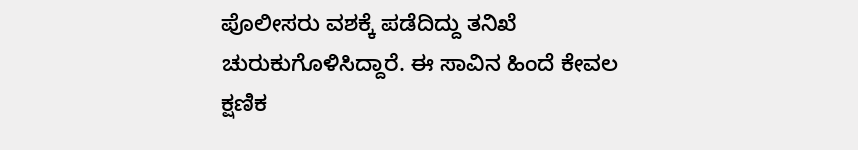ಪೊಲೀಸರು ವಶಕ್ಕೆ ಪಡೆದಿದ್ದು ತನಿಖೆ ಚುರುಕುಗೊಳಿಸಿದ್ದಾರೆ. ಈ ಸಾವಿನ ಹಿಂದೆ ಕೇವಲ ಕ್ಷಣಿಕ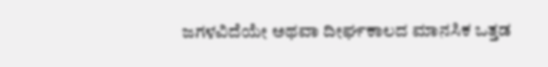ಜಗಳವಿದೆಯೇ ಅಥವಾ ದೀರ್ಘಕಾಲದ ಮಾನಸಿಕ ಒತ್ತಡ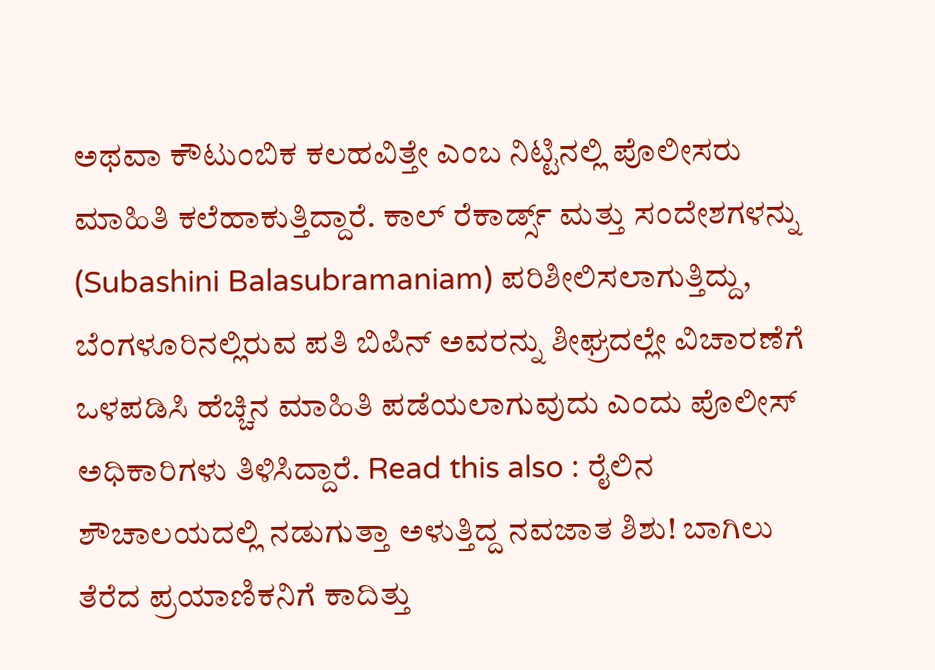ಅಥವಾ ಕೌಟುಂಬಿಕ ಕಲಹವಿತ್ತೇ ಎಂಬ ನಿಟ್ಟಿನಲ್ಲಿ ಪೊಲೀಸರು ಮಾಹಿತಿ ಕಲೆಹಾಕುತ್ತಿದ್ದಾರೆ. ಕಾಲ್ ರೆಕಾರ್ಡ್ಸ್ ಮತ್ತು ಸಂದೇಶಗಳನ್ನು (Subashini Balasubramaniam) ಪರಿಶೀಲಿಸಲಾಗುತ್ತಿದ್ದು, ಬೆಂಗಳೂರಿನಲ್ಲಿರುವ ಪತಿ ಬಿಪಿನ್ ಅವರನ್ನು ಶೀಘ್ರದಲ್ಲೇ ವಿಚಾರಣೆಗೆ ಒಳಪಡಿಸಿ ಹೆಚ್ಚಿನ ಮಾಹಿತಿ ಪಡೆಯಲಾಗುವುದು ಎಂದು ಪೊಲೀಸ್ ಅಧಿಕಾರಿಗಳು ತಿಳಿಸಿದ್ದಾರೆ. Read this also : ರೈಲಿನ ಶೌಚಾಲಯದಲ್ಲಿ ನಡುಗುತ್ತಾ ಅಳುತ್ತಿದ್ದ ನವಜಾತ ಶಿಶು! ಬಾಗಿಲು ತೆರೆದ ಪ್ರಯಾಣಿಕನಿಗೆ ಕಾದಿತ್ತು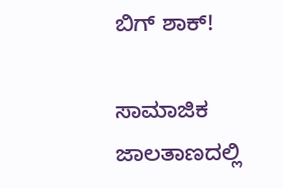ಬಿಗ್ ಶಾಕ್!

ಸಾಮಾಜಿಕ ಜಾಲತಾಣದಲ್ಲಿ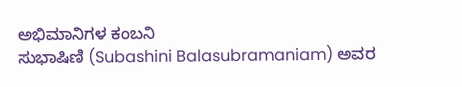ಅಭಿಮಾನಿಗಳ ಕಂಬನಿ
ಸುಭಾಷಿಣಿ (Subashini Balasubramaniam) ಅವರ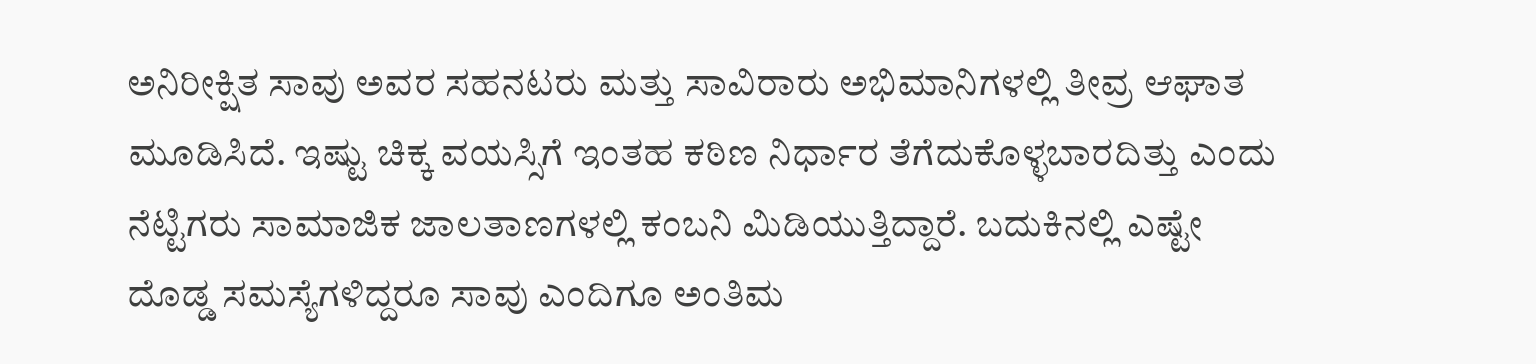ಅನಿರೀಕ್ಷಿತ ಸಾವು ಅವರ ಸಹನಟರು ಮತ್ತು ಸಾವಿರಾರು ಅಭಿಮಾನಿಗಳಲ್ಲಿ ತೀವ್ರ ಆಘಾತ ಮೂಡಿಸಿದೆ. ಇಷ್ಟು ಚಿಕ್ಕ ವಯಸ್ಸಿಗೆ ಇಂತಹ ಕಠಿಣ ನಿರ್ಧಾರ ತೆಗೆದುಕೊಳ್ಳಬಾರದಿತ್ತು ಎಂದು ನೆಟ್ಟಿಗರು ಸಾಮಾಜಿಕ ಜಾಲತಾಣಗಳಲ್ಲಿ ಕಂಬನಿ ಮಿಡಿಯುತ್ತಿದ್ದಾರೆ. ಬದುಕಿನಲ್ಲಿ ಎಷ್ಟೇ ದೊಡ್ಡ ಸಮಸ್ಯೆಗಳಿದ್ದರೂ ಸಾವು ಎಂದಿಗೂ ಅಂತಿಮ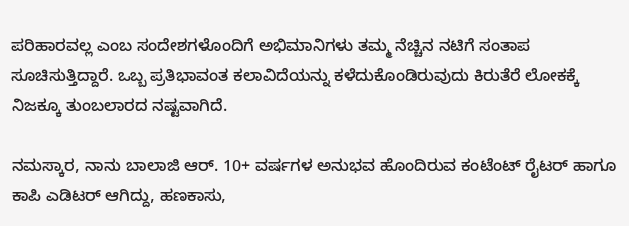ಪರಿಹಾರವಲ್ಲ ಎಂಬ ಸಂದೇಶಗಳೊಂದಿಗೆ ಅಭಿಮಾನಿಗಳು ತಮ್ಮ ನೆಚ್ಚಿನ ನಟಿಗೆ ಸಂತಾಪ ಸೂಚಿಸುತ್ತಿದ್ದಾರೆ. ಒಬ್ಬ ಪ್ರತಿಭಾವಂತ ಕಲಾವಿದೆಯನ್ನು ಕಳೆದುಕೊಂಡಿರುವುದು ಕಿರುತೆರೆ ಲೋಕಕ್ಕೆ ನಿಜಕ್ಕೂ ತುಂಬಲಾರದ ನಷ್ಟವಾಗಿದೆ.

ನಮಸ್ಕಾರ, ನಾನು ಬಾಲಾಜಿ ಆರ್. 10+ ವರ್ಷಗಳ ಅನುಭವ ಹೊಂದಿರುವ ಕಂಟೆಂಟ್ ರೈಟರ್ ಹಾಗೂ ಕಾಪಿ ಎಡಿಟರ್ ಆಗಿದ್ದು, ಹಣಕಾಸು,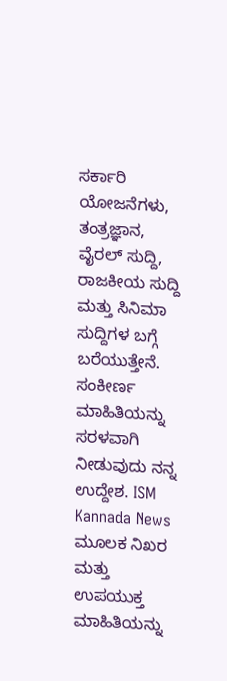ಸರ್ಕಾರಿ ಯೋಜನೆಗಳು, ತಂತ್ರಜ್ಞಾನ, ವೈರಲ್ ಸುದ್ದಿ, ರಾಜಕೀಯ ಸುದ್ದಿ ಮತ್ತು ಸಿನಿಮಾ ಸುದ್ದಿಗಳ ಬಗ್ಗೆ ಬರೆಯುತ್ತೇನೆ. ಸಂಕೀರ್ಣ ಮಾಹಿತಿಯನ್ನು ಸರಳವಾಗಿ ನೀಡುವುದು ನನ್ನ ಉದ್ದೇಶ. ISM Kannada News ಮೂಲಕ ನಿಖರ ಮತ್ತು ಉಪಯುಕ್ತ ಮಾಹಿತಿಯನ್ನು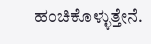ಹಂಚಿಕೊಳ್ಳುತ್ತೇನೆ.